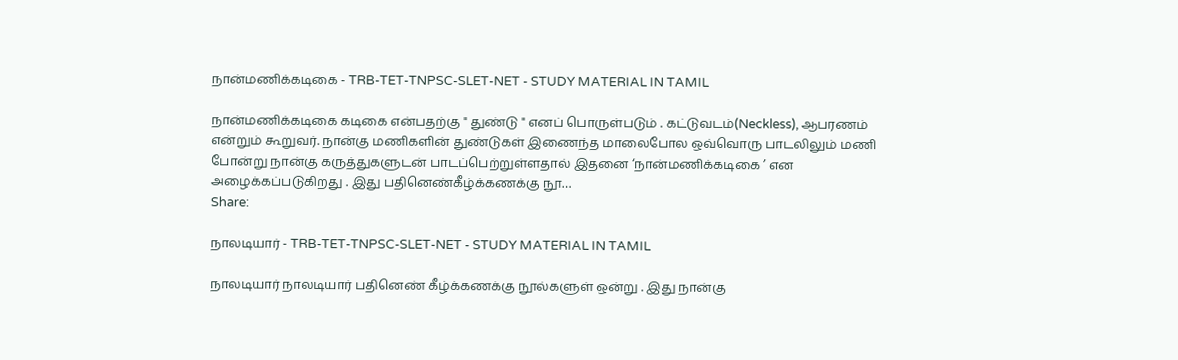நான்மணிக்கடிகை - TRB-TET-TNPSC-SLET-NET - STUDY MATERIAL IN TAMIL

நான்மணிக்கடிகை கடிகை என்பதற்கு " துண்டு " எனப் பொருள்படும் . கட்டுவடம்(Neckless), ஆபரணம் என்றும் கூறுவர். நான்கு மணிகளின் துண்டுகள் இணைந்த மாலைபோல ஒவ்வொரு பாடலிலும் மணி போன்று நான்கு கருத்துகளுடன் பாடப்பெற்றுள்ளதால் இதனை ‘நான்மணிக்கடிகை ’ என அழைக்கப்படுகிறது . இது பதினெண்கீழ்க்கணக்கு நூ…
Share:

நாலடியார் - TRB-TET-TNPSC-SLET-NET - STUDY MATERIAL IN TAMIL

நாலடியார் நாலடியார் பதினெண் கீழ்க்கணக்கு நூல்களுள் ஒன்று . இது நான்கு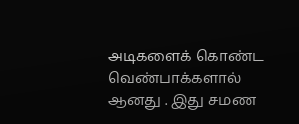அடிகளைக் கொண்ட வெண்பாக்களால் ஆனது . இது சமண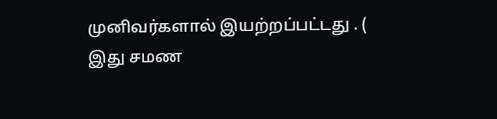முனிவர்களால் இயற்றப்பட்டது . ( இது சமண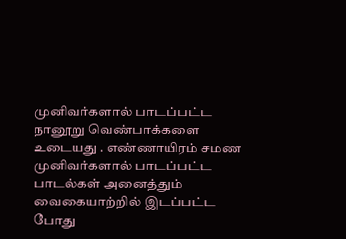முனிவர்களால் பாடப்பட்ட நானூறு வெண்பாக்களை உடையது . எண்ணாயிரம் சமண முனிவர்களால் பாடப்பட்ட பாடல்கள் அனைத்தும் வைகையாற்றில் இடப்பட்ட போது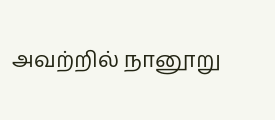அவற்றில் நானூறு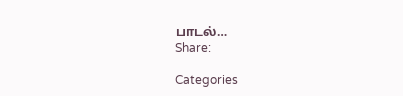பாடல்…
Share:

Categories